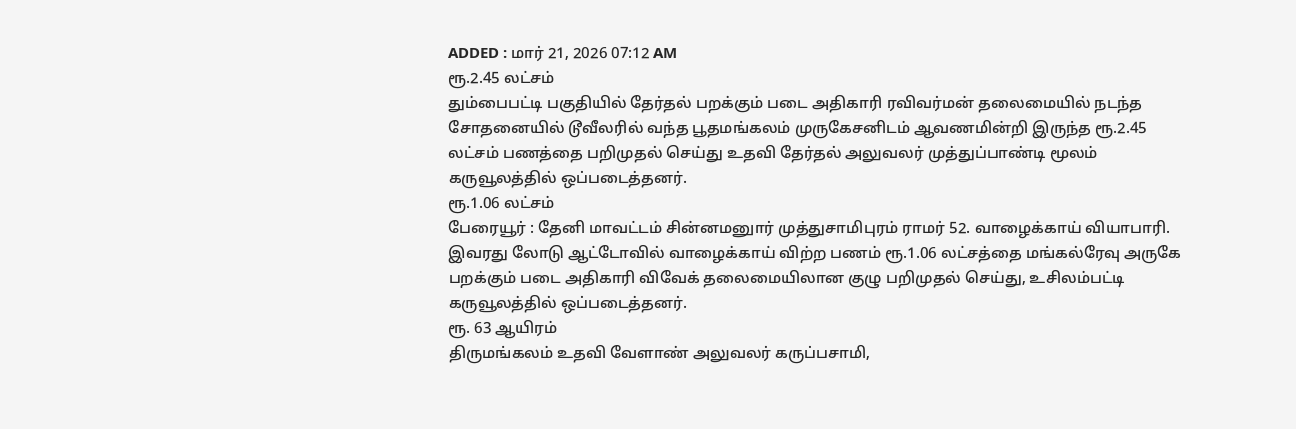ADDED : மார் 21, 2026 07:12 AM
ரூ.2.45 லட்சம்
தும்பைபட்டி பகுதியில் தேர்தல் பறக்கும் படை அதிகாரி ரவிவர்மன் தலைமையில் நடந்த சோதனையில் டூவீலரில் வந்த பூதமங்கலம் முருகேசனிடம் ஆவணமின்றி இருந்த ரூ.2.45 லட்சம் பணத்தை பறிமுதல் செய்து உதவி தேர்தல் அலுவலர் முத்துப்பாண்டி மூலம் கருவூலத்தில் ஒப்படைத்தனர்.
ரூ.1.06 லட்சம்
பேரையூர் : தேனி மாவட்டம் சின்னமனுார் முத்துசாமிபுரம் ராமர் 52. வாழைக்காய் வியாபாரி. இவரது லோடு ஆட்டோவில் வாழைக்காய் விற்ற பணம் ரூ.1.06 லட்சத்தை மங்கல்ரேவு அருகே பறக்கும் படை அதிகாரி விவேக் தலைமையிலான குழு பறிமுதல் செய்து, உசிலம்பட்டி கருவூலத்தில் ஒப்படைத்தனர்.
ரூ. 63 ஆயிரம்
திருமங்கலம் உதவி வேளாண் அலுவலர் கருப்பசாமி,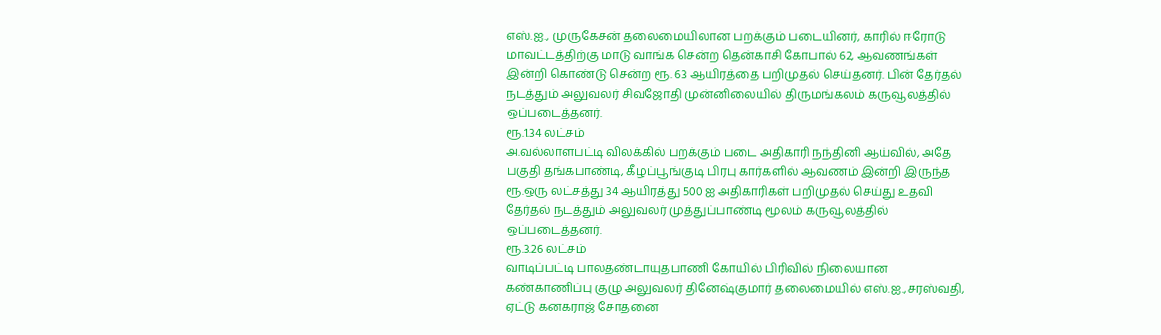எஸ்.ஐ., முருகேசன் தலைமையிலான பறக்கும் படையினர், காரில் ஈரோடு மாவட்டத்திற்கு மாடு வாங்க சென்ற தென்காசி கோபால் 62, ஆவணங்கள் இன்றி கொண்டு சென்ற ரூ. 63 ஆயிரத்தை பறிமுதல் செய்தனர். பின் தேர்தல் நடத்தும் அலுவலர் சிவஜோதி முன்னிலையில் திருமங்கலம் கருவூலத்தில் ஒப்படைத்தனர்.
ரூ.1.34 லட்சம்
அ.வல்லாளபட்டி விலக்கில் பறக்கும் படை அதிகாரி நந்தினி ஆய்வில், அதே பகுதி தங்கபாண்டி, கீழப்பூங்குடி பிரபு கார்களில் ஆவணம் இன்றி இருந்த ரூ.ஒரு லட்சத்து 34 ஆயிரத்து 500 ஐ அதிகாரிகள் பறிமுதல் செய்து உதவி தேர்தல் நடத்தும் அலுவலர் முத்துப்பாண்டி மூலம் கருவூலத்தில் ஒப்படைத்தனர்.
ரூ.3.26 லட்சம்
வாடிப்பட்டி பாலதண்டாயுதபாணி கோயில் பிரிவில் நிலையான கண்காணிப்பு குழு அலுவலர் தினேஷ்குமார் தலைமையில் எஸ்.ஐ.,சரஸ்வதி, ஏட்டு கனகராஜ் சோதனை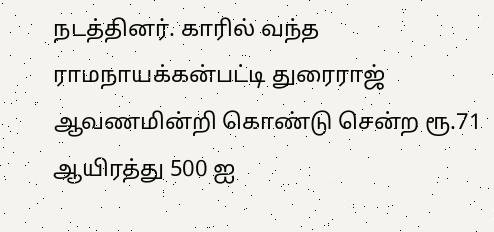நடத்தினர். காரில் வந்த ராமநாயக்கன்பட்டி துரைராஜ் ஆவணமின்றி கொண்டு சென்ற ரூ.71 ஆயிரத்து 500 ஐ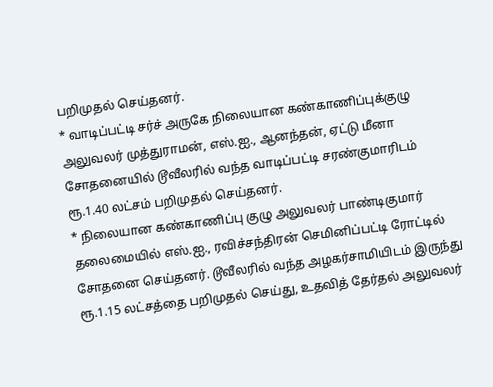பறிமுதல் செய்தனர்.
* வாடிப்பட்டி சர்ச் அருகே நிலையான கண்காணிப்புக்குழு அலுவலர் முத்துராமன், எஸ்.ஐ., ஆனந்தன், ஏட்டு மீனா சோதனையில் டூவீலரில் வந்த வாடிப்பட்டி சரண்குமாரிடம் ரூ.1.40 லட்சம் பறிமுதல் செய்தனர்.
* நிலையான கண்காணிப்பு குழு அலுவலர் பாண்டிகுமார் தலைமையில் எஸ்.ஐ., ரவிச்சந்திரன் செமினிப்பட்டி ரோட்டில் சோதனை செய்தனர். டூவீலரில் வந்த அழகர்சாமியிடம் இருந்து ரூ.1.15 லட்சத்தை பறிமுதல் செய்து, உதவித் தேர்தல் அலுவலர்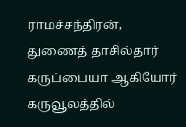ராமச்சந்திரன், துணைத் தாசில்தார் கருப்பையா ஆகியோர் கருவூலத்தில்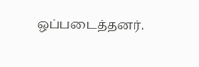ஒப்படைத்தனர்.